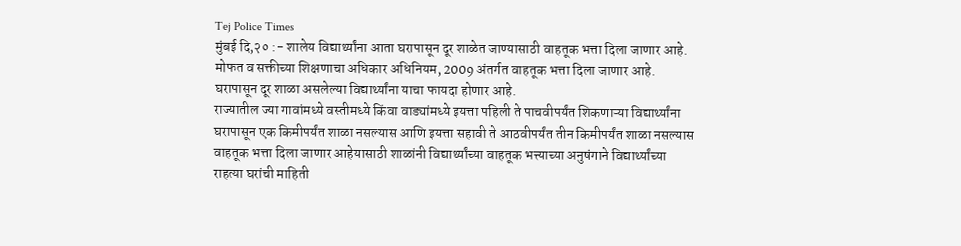Tej Police Times
मुंबई दि,२० :- शालेय विद्यार्थ्यांना आता घरापासून दूर शाळेत जाण्यासाठी वाहतूक भत्ता दिला जाणार आहे. मोफत व सक्तीच्या शिक्षणाचा अधिकार अधिनियम, 2009 अंतर्गत वाहतूक भत्ता दिला जाणार आहे. घरापासून दूर शाळा असलेल्या विद्यार्थ्यांना याचा फायदा होणार आहे.
राज्यातील ज्या गावांमध्ये वस्तीमध्ये किंवा वाड्यांमध्ये इयत्ता पहिली ते पाचवीपर्यंत शिकणाऱ्या विद्यार्थ्यांना घरापासून एक किमीपर्यंत शाळा नसल्यास आणि इयत्ता सहावी ते आठवीपर्यंत तीन किमीपर्यंत शाळा नसल्यास वाहतूक भत्ता दिला जाणार आहेयासाठी शाळांनी विद्यार्थ्यांच्या वाहतूक भत्त्याच्या अनुषंगाने विद्यार्थ्यांच्या राहत्या घरांची माहिती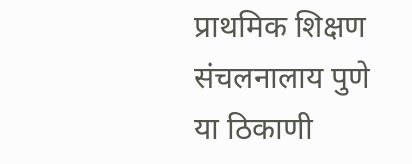प्राथमिक शिक्षण संचलनालाय पुणे या ठिकाणी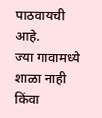पाठवायची आहे.
ज्या गावामध्ये शाळा नाही किंवा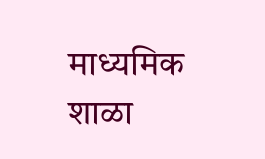माध्यमिक शाळा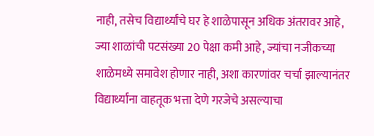नाही, तसेच विद्यार्थ्यांचे घर हे शाळेपासून अधिक अंतरावर आहे, ज्या शाळांची पटसंख्या 20 पेक्षा कमी आहे, ज्यांचा नजीकच्या शाळेमध्ये समावेश होणार नाही, अशा कारणांवर चर्चा झाल्यानंतर विद्यार्थ्यांना वाहतूक भत्ता देणे गरजेचे असल्याचा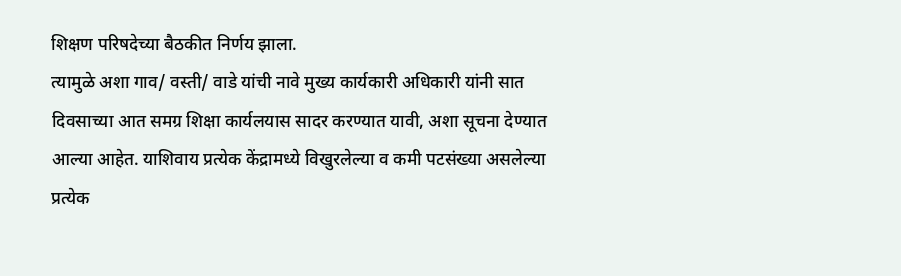शिक्षण परिषदेच्या बैठकीत निर्णय झाला.
त्यामुळे अशा गाव/ वस्ती/ वाडे यांची नावे मुख्य कार्यकारी अधिकारी यांनी सात दिवसाच्या आत समग्र शिक्षा कार्यलयास सादर करण्यात यावी, अशा सूचना देण्यात आल्या आहेत. याशिवाय प्रत्येक केंद्रामध्ये विखुरलेल्या व कमी पटसंख्या असलेल्या प्रत्येक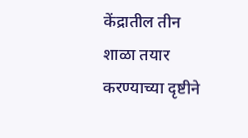केंद्रातील तीन शाळा तयार करण्याच्या दृष्टीने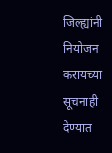जिल्ह्यांनी नियोजन करायच्या सूचनाही देण्यात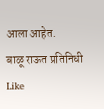आला आहेत.
बाळू राऊत प्रतिनिधी
Like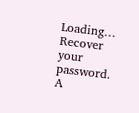Loading…
Recover your password.
A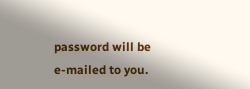password will be e-mailed to you.